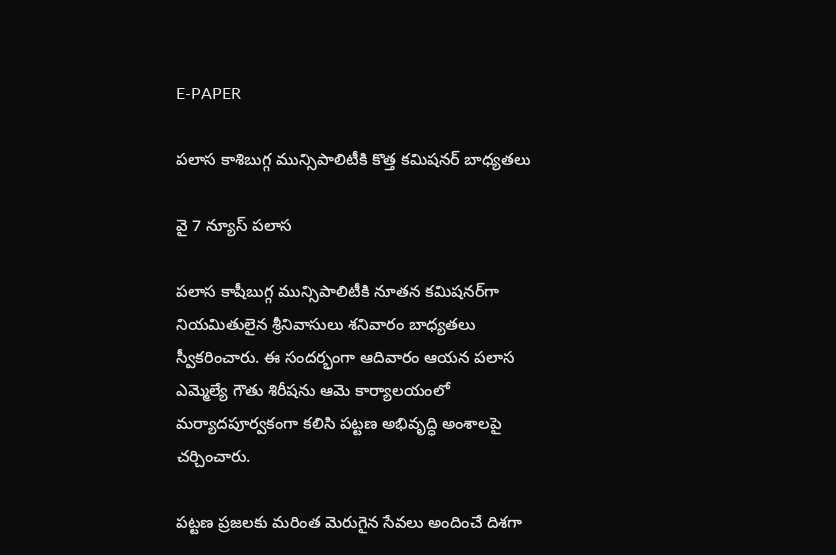E-PAPER

పలాస కాశిబుగ్గ మున్సిపాలిటీకి కొత్త కమిషనర్ బాధ్యతలు

వై 7 న్యూస్ పలాస

పలాస కాషీబుగ్గ మున్సిపాలిటీకి నూతన కమిషనర్‌గా నియమితులైన శ్రీనివాసులు శనివారం బాధ్యతలు స్వీకరించారు. ఈ సందర్భంగా ఆదివారం ఆయన పలాస ఎమ్మెల్యే గౌతు శిరీషను ఆమె కార్యాలయంలో మర్యాదపూర్వకంగా కలిసి పట్టణ అభివృద్ధి అంశాలపై చర్చించారు.

పట్టణ ప్రజలకు మరింత మెరుగైన సేవలు అందించే దిశగా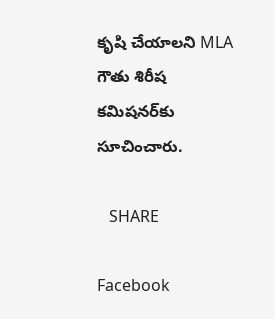కృషి చేయాలని MLA గౌతు శిరీష కమిషనర్‌కు సూచించారు.

   SHARE

Facebook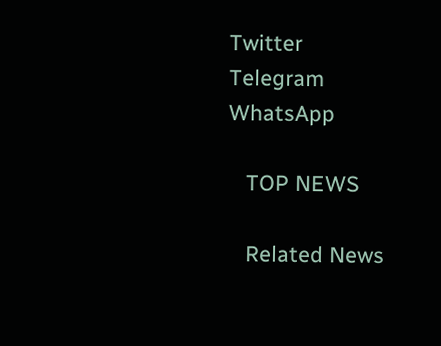Twitter
Telegram
WhatsApp

   TOP NEWS

   Related News